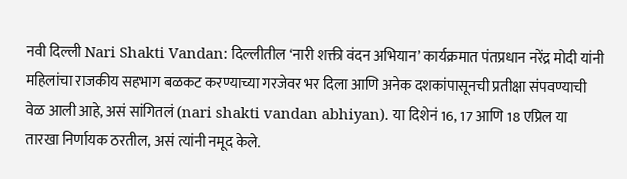नवी दिल्ली Nari Shakti Vandan: दिल्लीतील ‘नारी शक्ती वंदन अभियान’ कार्यक्रमात पंतप्रधान नरेंद्र मोदी यांनी महिलांचा राजकीय सहभाग बळकट करण्याच्या गरजेवर भर दिला आणि अनेक दशकांपासूनची प्रतीक्षा संपवण्याची वेळ आली आहे, असं सांगितलं (nari shakti vandan abhiyan). या दिशेनं 16, 17 आणि 18 एप्रिल या तारखा निर्णायक ठरतील, असं त्यांनी नमूद केले.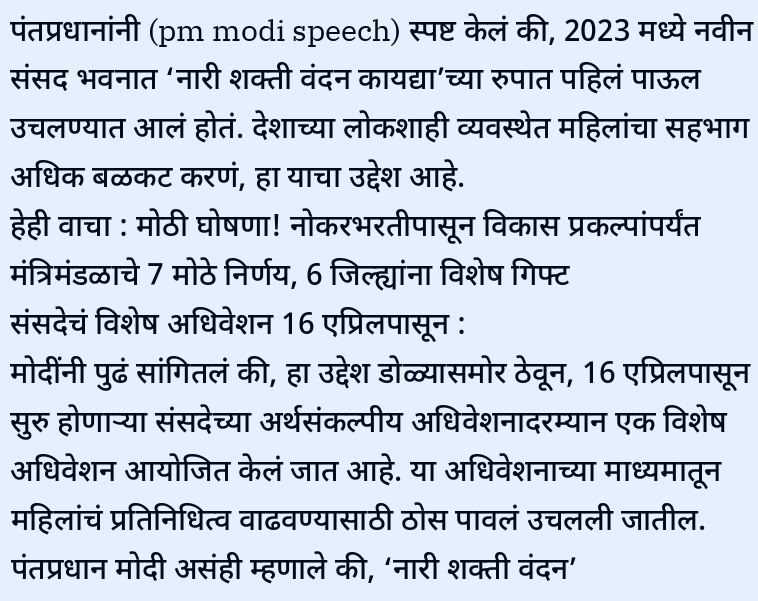पंतप्रधानांनी (pm modi speech) स्पष्ट केलं की, 2023 मध्ये नवीन संसद भवनात ‘नारी शक्ती वंदन कायद्या’च्या रुपात पहिलं पाऊल उचलण्यात आलं होतं. देशाच्या लोकशाही व्यवस्थेत महिलांचा सहभाग अधिक बळकट करणं, हा याचा उद्देश आहे.
हेही वाचा : मोठी घोषणा! नोकरभरतीपासून विकास प्रकल्पांपर्यंत मंत्रिमंडळाचे 7 मोठे निर्णय, 6 जिल्ह्यांना विशेष गिफ्ट
संसदेचं विशेष अधिवेशन 16 एप्रिलपासून :
मोदींनी पुढं सांगितलं की, हा उद्देश डोळ्यासमोर ठेवून, 16 एप्रिलपासून सुरु होणाऱ्या संसदेच्या अर्थसंकल्पीय अधिवेशनादरम्यान एक विशेष अधिवेशन आयोजित केलं जात आहे. या अधिवेशनाच्या माध्यमातून महिलांचं प्रतिनिधित्व वाढवण्यासाठी ठोस पावलं उचलली जातील. पंतप्रधान मोदी असंही म्हणाले की, ‘नारी शक्ती वंदन’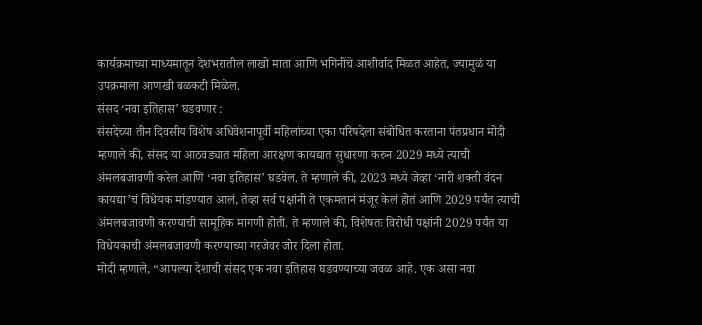कार्यक्रमाच्या माध्यमातून देशभरातील लाखो माता आणि भगिनींचे आशीर्वाद मिळत आहेत, ज्यामुळं या उपक्रमाला आणखी बळकटी मिळेल.
संसद ‘नवा इतिहास’ घडवणार :
संसदेच्या तीन दिवसीय विशेष अधिवेशनापूर्वी महिलांच्या एका परिषदेला संबोधित करताना पंतप्रधान मोदी म्हणाले की, संसद या आठवड्यात महिला आरक्षण कायद्यात सुधारणा करुन 2029 मध्ये त्याची अंमलबजावणी करेल आणि ‘नवा इतिहास’ घडवेल. ते म्हणाले की, 2023 मध्ये जेव्हा ‘नारी शक्ती वंदन कायद्या’चं विधेयक मांडण्यात आलं, तेव्हा सर्व पक्षांनी ते एकमतानं मंजूर केलं होतं आणि 2029 पर्यंत त्याची अंमलबजावणी करण्याची सामूहिक मागणी होती. ते म्हणाले की, विशेषतः विरोधी पक्षांनी 2029 पर्यंत या विधेयकाची अंमलबजावणी करण्याच्या गरजेवर जोर दिला होता.
मोदी म्हणाले, “आपल्या देशाची संसद एक नवा इतिहास घडवण्याच्या जवळ आहे. एक असा नवा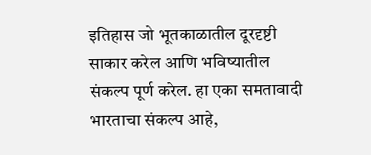इतिहास जो भूतकाळातील दूरदृष्टी साकार करेल आणि भविष्यातील संकल्प पूर्ण करेल. हा एका समतावादी भारताचा संकल्प आहे,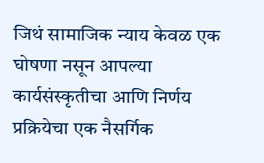जिथं सामाजिक न्याय केवळ एक घोषणा नसून आपल्या कार्यसंस्कृतीचा आणि निर्णय प्रक्रियेचा एक नैसर्गिक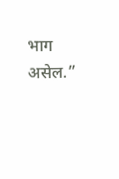भाग असेल.”